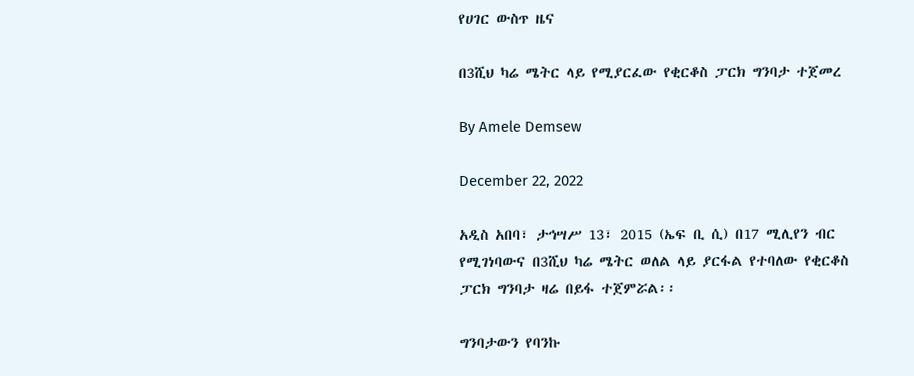የሀገር ውስጥ ዜና

በ3ሺህ ካሬ ሜትር ላይ የሚያርፈው የቂርቆስ ፓርክ ግንባታ ተጀመረ

By Amele Demsew

December 22, 2022

አዲስ አበባ፣ ታኅሣሥ 13፣ 2015 (ኤፍ ቢ ሲ) በ17 ሚሊየን ብር የሚገነባውና በ3ሺህ ካሬ ሜትር ወለል ላይ ያርፋል የተባለው የቂርቆስ ፓርክ ግንባታ ዛሬ በይፋ ተጀምሯል፡፡

ግንባታውን የባንኩ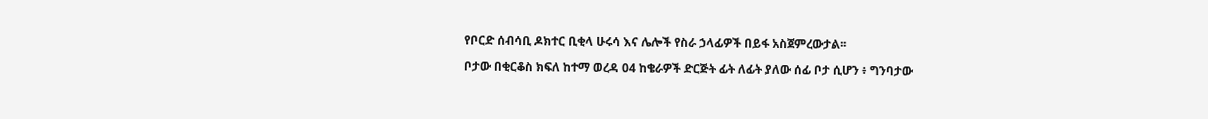የቦርድ ሰብሳቢ ዶክተር ቢቂላ ሁሩሳ እና ሌሎች የስራ ኃላፊዎች በይፋ አስጀምረውታል፡፡

ቦታው በቂርቆስ ክፍለ ከተማ ወረዳ 04 ከቄራዎች ድርጅት ፊት ለፊት ያለው ሰፊ ቦታ ሲሆን ፥ ግንባታው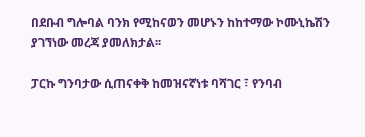በደቡብ ግሎባል ባንክ የሚከናወን መሆኑን ከከተማው ኮሙኒኬሽን ያገኘነው መረጃ ያመለክታል፡፡

ፓርኩ ግንባታው ሲጠናቀቅ ከመዝናኛነቱ ባሻገር ፣ የንባብ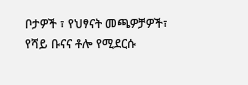ቦታዎች ፣ የህፃናት መጫዎቻዎች፣ የሻይ ቡናና ቶሎ የሚደርሱ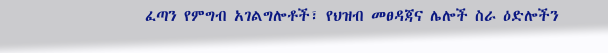ፈጣን የምግብ አገልግሎቶች፣ የህዝብ መፀዳጃና ሌሎች ስራ ዕድሎችን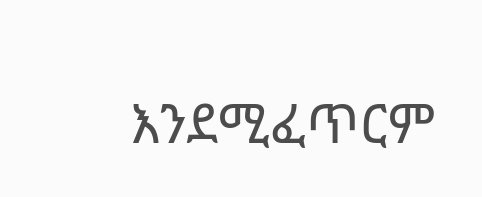እንደሚፈጥርም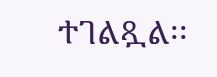ተገልጿል፡፡